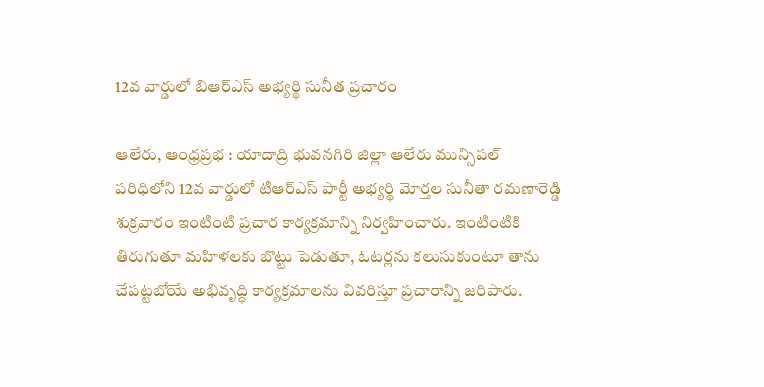12వ వార్డులో బిఆర్ఎస్ అభ్యర్థి సునీత ప్రచారం

ఆలేరు, ఆంధ్రప్రభ : యాదాద్రి భువనగిరి జిల్లా ఆలేరు మున్సిపల్ పరిధిలోని 12వ వార్డులో టిఆర్ఎస్ పార్టీ అభ్యర్థి మోర్తల సునీతా రమణారెడ్డి శుక్రవారం ఇంటింటి ప్రచార కార్యక్రమాన్ని నిర్వహించారు. ఇంటింటికి తిరుగుతూ మహిళలకు బొట్టు పెడుతూ, ఓటర్లను కలుసుకుంటూ తాను చేపట్టబోయే అభివృద్ధి కార్యక్రమాలను వివరిస్తూ ప్రచారాన్ని జరిపారు.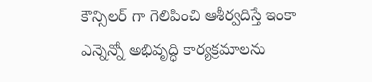కౌన్సిలర్ గా గెలిపించి ఆశీర్వదిస్తే ఇంకా ఎన్నెన్నో అభివృద్ధి కార్యక్రమాలను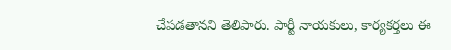చేపడతానని తెలిపారు. పార్టీ నాయకులు, కార్యకర్తలు ఈ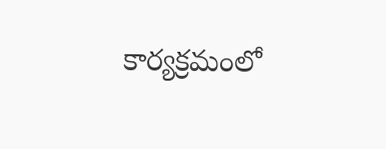కార్యక్రమంలో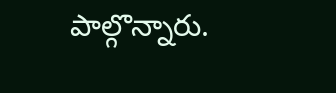పాల్గొన్నారు.